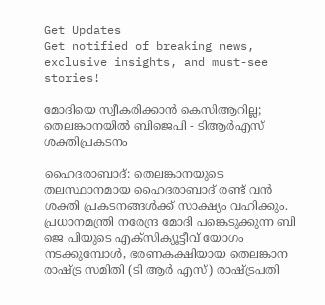Get Updates
Get notified of breaking news, exclusive insights, and must-see stories!

മോദിയെ സ്വീകരിക്കാന്‍ കെസിആറില്ല; തെലങ്കാനയില്‍ ബിജെപി - ടിആര്‍എസ് ശക്തിപ്രകടനം

ഹൈദരാബാദ്: തെലങ്കാനയുടെ തലസ്ഥാനമായ ഹൈദരാബാദ് രണ്ട് വന്‍ ശക്തി പ്രകടനങ്ങള്‍ക്ക് സാക്ഷ്യം വഹിക്കും. പ്രധാനമന്ത്രി നരേന്ദ്ര മോദി പങ്കെടുക്കുന്ന ബി ജെ പിയുടെ എക്സിക്യൂട്ടീവ് യോഗം നടക്കുമ്പോള്‍, ഭരണകക്ഷിയായ തെലങ്കാന രാഷ്ട്ര സമിതി (ടി ആര്‍ എസ്) രാഷ്ട്രപതി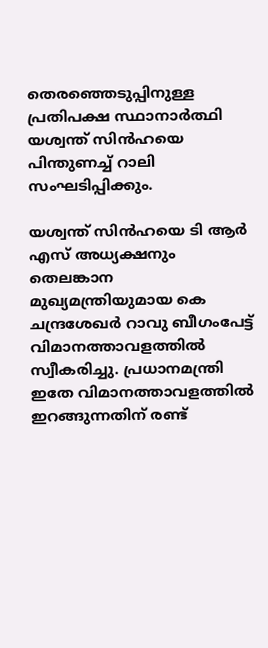തെരഞ്ഞെടുപ്പിനുള്ള പ്രതിപക്ഷ സ്ഥാനാര്‍ത്ഥി യശ്വന്ത് സിന്‍ഹയെ പിന്തുണച്ച് റാലി സംഘടിപ്പിക്കും.

യശ്വന്ത് സിന്‍ഹയെ ടി ആര്‍ എസ് അധ്യക്ഷനും തെലങ്കാന മുഖ്യമന്ത്രിയുമായ കെ ചന്ദ്രശേഖര്‍ റാവു ബീഗംപേട്ട് വിമാനത്താവളത്തില്‍ സ്വീകരിച്ചു. പ്രധാനമന്ത്രി ഇതേ വിമാനത്താവളത്തില്‍ ഇറങ്ങുന്നതിന് രണ്ട്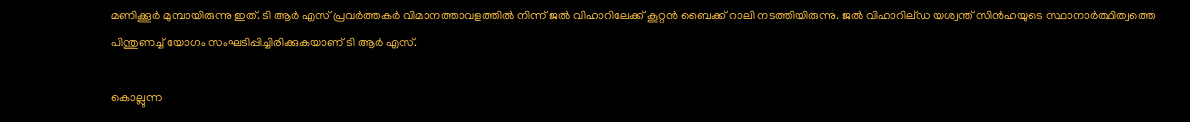മണിക്കൂര്‍ മുമ്പായിരുന്നു ഇത്. ടി ആര്‍ എസ് പ്രവര്‍ത്തകര്‍ വിമാനത്താവളത്തില്‍ നിന്ന് ജല്‍ വിഹാറിലേക്ക് കൂറ്റന്‍ ബൈക്ക് റാലി നടത്തിയിരുന്നു. ജല്‍ വിഹാറില്ഡ യശ്വന്ത് സിന്‍ഹയുടെ സ്ഥാനാര്‍ത്ഥിത്വത്തെ പിന്തുണച്ച് യോഗം സംഘടിപ്പിച്ചിരിക്കുകയാണ് ടി ആര്‍ എസ്.

കൊല്ലുന്ന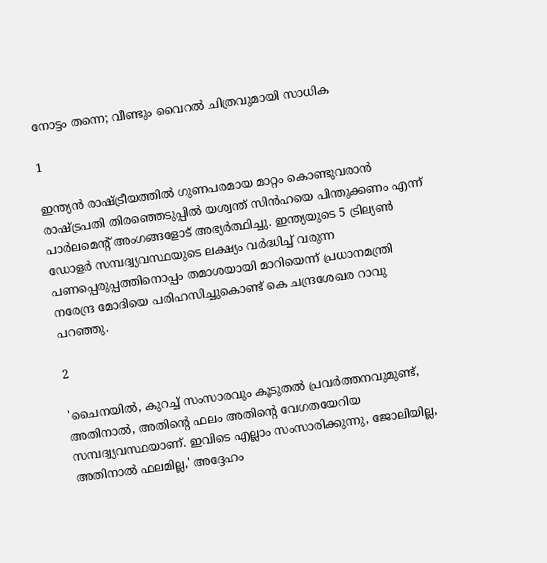നോട്ടം തന്നെ; വീണ്ടും വൈറല്‍ ചിത്രവുമായി സാധിക

1

ഇന്ത്യന്‍ രാഷ്ട്രീയത്തില്‍ ഗുണപരമായ മാറ്റം കൊണ്ടുവരാന്‍ രാഷ്ട്രപതി തിരഞ്ഞെടുപ്പില്‍ യശ്വന്ത് സിന്‍ഹയെ പിന്തുക്കണം എന്ന് പാര്‍ലമെന്റ് അംഗങ്ങളോട് അഭ്യര്‍ത്ഥിച്ചു. ഇന്ത്യയുടെ 5 ട്രില്യണ്‍ ഡോളര്‍ സമ്പദ്വ്യവസ്ഥയുടെ ലക്ഷ്യം വര്‍ദ്ധിച്ച് വരുന്ന പണപ്പെരുപ്പത്തിനൊപ്പം തമാശയായി മാറിയെന്ന് പ്രധാനമന്ത്രി നരേന്ദ്ര മോദിയെ പരിഹസിച്ചുകൊണ്ട് കെ ചന്ദ്രശേഖര റാവു പറഞ്ഞു.

2

'ചൈനയില്‍, കുറച്ച് സംസാരവും കൂടുതല്‍ പ്രവര്‍ത്തനവുമുണ്ട്, അതിനാല്‍, അതിന്റെ ഫലം അതിന്റെ വേഗതയേറിയ സമ്പദ്വ്യവസ്ഥയാണ്. ഇവിടെ എല്ലാം സംസാരിക്കുന്നു, ജോലിയില്ല, അതിനാല്‍ ഫലമില്ല,' അദ്ദേഹം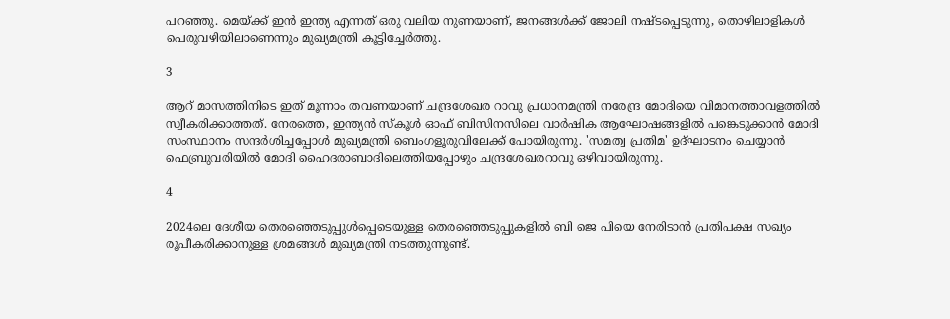പറഞ്ഞു. മെയ്ക്ക് ഇന്‍ ഇന്ത്യ എന്നത് ഒരു വലിയ നുണയാണ്, ജനങ്ങള്‍ക്ക് ജോലി നഷ്ടപ്പെടുന്നു, തൊഴിലാളികള്‍ പെരുവഴിയിലാണെന്നും മുഖ്യമന്ത്രി കൂട്ടിച്ചേര്‍ത്തു.

3

ആറ് മാസത്തിനിടെ ഇത് മൂന്നാം തവണയാണ് ചന്ദ്രശേഖര റാവു പ്രധാനമന്ത്രി നരേന്ദ്ര മോദിയെ വിമാനത്താവളത്തില്‍ സ്വീകരിക്കാത്തത്. നേരത്തെ, ഇന്ത്യന്‍ സ്‌കൂള്‍ ഓഫ് ബിസിനസിലെ വാര്‍ഷിക ആഘോഷങ്ങളില്‍ പങ്കെടുക്കാന്‍ മോദി സംസ്ഥാനം സന്ദര്‍ശിച്ചപ്പോള്‍ മുഖ്യമന്ത്രി ബെംഗളൂരുവിലേക്ക് പോയിരുന്നു. 'സമത്വ പ്രതിമ' ഉദ്ഘാടനം ചെയ്യാന്‍ ഫെബ്രുവരിയില്‍ മോദി ഹൈദരാബാദിലെത്തിയപ്പോഴും ചന്ദ്രശേഖരറാവു ഒഴിവായിരുന്നു.

4

2024ലെ ദേശീയ തെരഞ്ഞെടുപ്പുള്‍പ്പെടെയുള്ള തെരഞ്ഞെടുപ്പുകളില്‍ ബി ജെ പിയെ നേരിടാന്‍ പ്രതിപക്ഷ സഖ്യം രൂപീകരിക്കാനുള്ള ശ്രമങ്ങള്‍ മുഖ്യമന്ത്രി നടത്തുന്നുണ്ട്.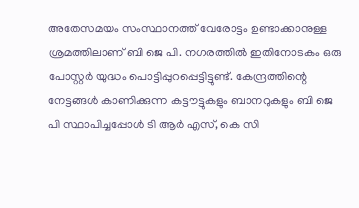അതേസമയം സംസ്ഥാനത്ത് വേരോട്ടം ഉണ്ടാക്കാനുള്ള ശ്രമത്തിലാണ് ബി ജെ പി. നഗരത്തില്‍ ഇതിനോടകം ഒരു പോസ്റ്റര്‍ യുദ്ധം പൊട്ടിപ്പുറപ്പെട്ടിട്ടുണ്ട്. കേന്ദ്രത്തിന്റെ നേട്ടങ്ങള്‍ കാണിക്കുന്ന കട്ടൗട്ടുകളും ബാനറുകളും ബി ജെ പി സ്ഥാപിച്ചപ്പോള്‍ ടി ആര്‍ എസ്, കെ സി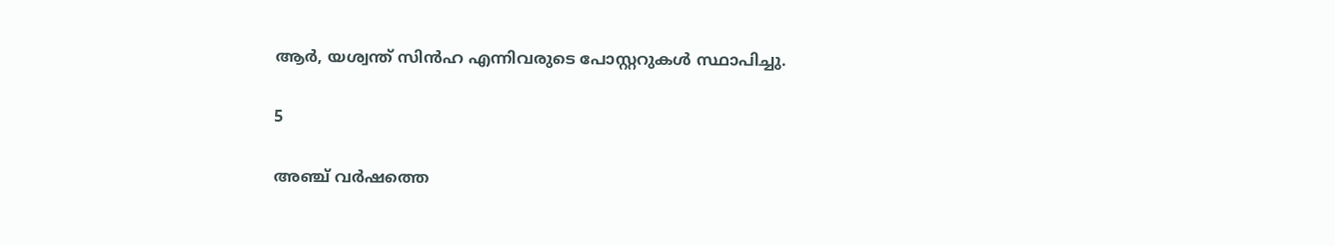ആര്‍, യശ്വന്ത് സിന്‍ഹ എന്നിവരുടെ പോസ്റ്ററുകള്‍ സ്ഥാപിച്ചു.

5

അഞ്ച് വര്‍ഷത്തെ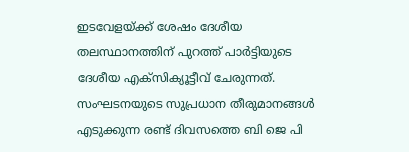ഇടവേളയ്ക്ക് ശേഷം ദേശീയ തലസ്ഥാനത്തിന് പുറത്ത് പാര്‍ട്ടിയുടെ ദേശീയ എക്‌സിക്യൂട്ടീവ് ചേരുന്നത്. സംഘടനയുടെ സുപ്രധാന തീരുമാനങ്ങള്‍ എടുക്കുന്ന രണ്ട് ദിവസത്തെ ബി ജെ പി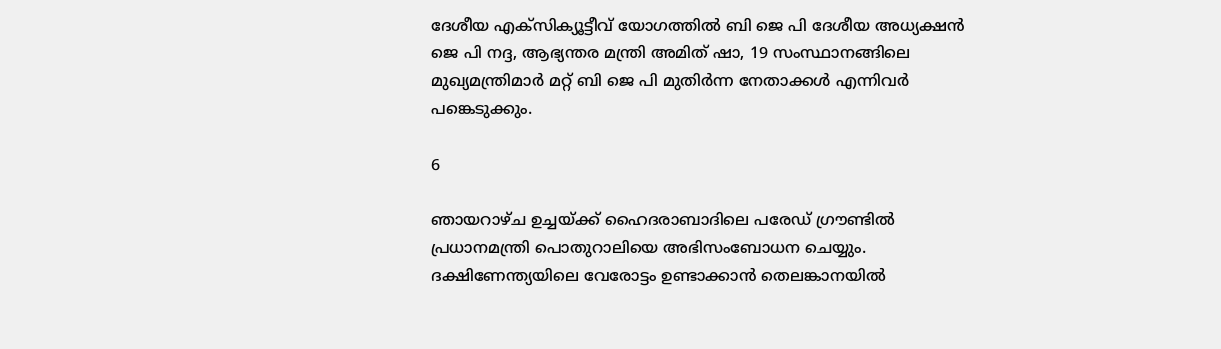ദേശീയ എക്‌സിക്യൂട്ടീവ് യോഗത്തില്‍ ബി ജെ പി ദേശീയ അധ്യക്ഷന്‍ ജെ പി നദ്ദ, ആഭ്യന്തര മന്ത്രി അമിത് ഷാ, 19 സംസ്ഥാനങ്ങിലെ മുഖ്യമന്ത്രിമാര്‍ മറ്റ് ബി ജെ പി മുതിര്‍ന്ന നേതാക്കള്‍ എന്നിവര്‍ പങ്കെടുക്കും.

6

ഞായറാഴ്ച ഉച്ചയ്ക്ക് ഹൈദരാബാദിലെ പരേഡ് ഗ്രൗണ്ടില്‍ പ്രധാനമന്ത്രി പൊതുറാലിയെ അഭിസംബോധന ചെയ്യും. ദക്ഷിണേന്ത്യയിലെ വേരോട്ടം ഉണ്ടാക്കാന്‍ തെലങ്കാനയില്‍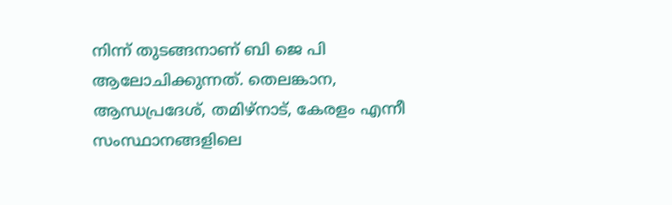നിന്ന് തുടങ്ങനാണ് ബി ജെ പി ആലോചിക്കുന്നത്. തെലങ്കാന, ആന്ധപ്രദേശ്, തമിഴ്‌നാട്, കേരളം എന്നീ സംസ്ഥാനങ്ങളിലെ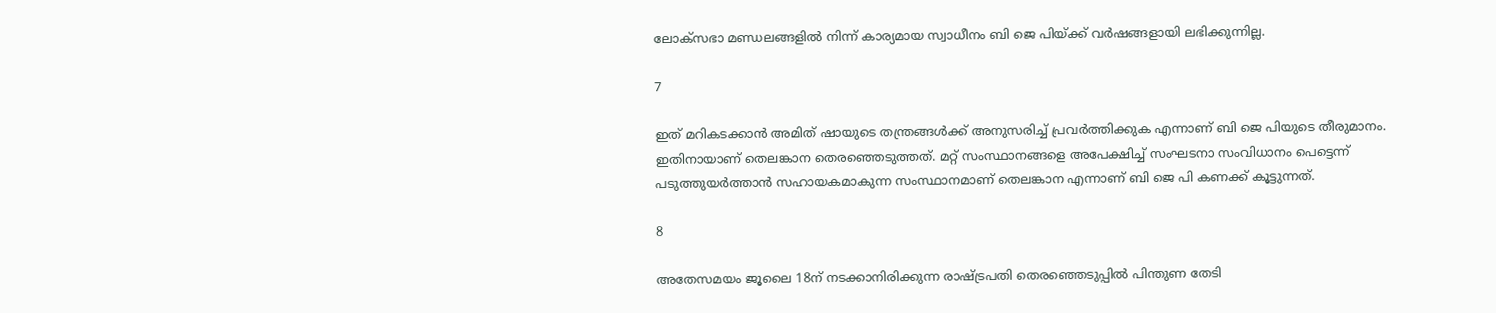ലോക്‌സഭാ മണ്ഡലങ്ങളില്‍ നിന്ന് കാര്യമായ സ്വാധീനം ബി ജെ പിയ്ക്ക് വര്‍ഷങ്ങളായി ലഭിക്കുന്നില്ല.

7

ഇത് മറികടക്കാന്‍ അമിത് ഷായുടെ തന്ത്രങ്ങള്‍ക്ക് അനുസരിച്ച് പ്രവര്‍ത്തിക്കുക എന്നാണ് ബി ജെ പിയുടെ തീരുമാനം. ഇതിനായാണ് തെലങ്കാന തെരഞ്ഞെടുത്തത്. മറ്റ് സംസ്ഥാനങ്ങളെ അപേക്ഷിച്ച് സംഘടനാ സംവിധാനം പെട്ടെന്ന് പടുത്തുയര്‍ത്താന്‍ സഹായകമാകുന്ന സംസ്ഥാനമാണ് തെലങ്കാന എന്നാണ് ബി ജെ പി കണക്ക് കൂട്ടുന്നത്.

8

അതേസമയം ജൂലൈ 18ന് നടക്കാനിരിക്കുന്ന രാഷ്ട്രപതി തെരഞ്ഞെടുപ്പില്‍ പിന്തുണ തേടി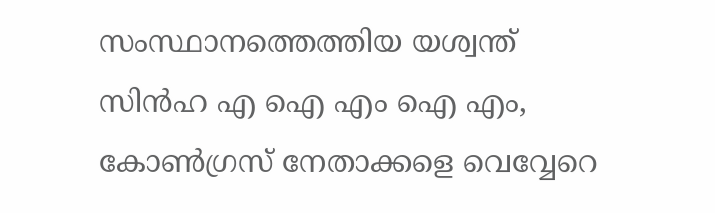സംസ്ഥാനത്തെത്തിയ യശ്വന്ത് സിന്‍ഹ എ ഐ എം ഐ എം, കോണ്‍ഗ്രസ് നേതാക്കളെ വെവ്വേറെ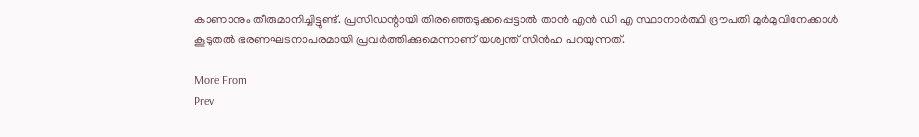കാണാനും തീരുമാനിച്ചിട്ടുണ്ട്. പ്രസിഡന്റായി തിരഞ്ഞെടുക്കപ്പെട്ടാല്‍ താന്‍ എന്‍ ഡി എ സ്ഥാനാര്‍ത്ഥി ദ്രൗപതി മുര്‍മുവിനേക്കാള്‍ കൂടുതല്‍ ഭരണഘടനാപരമായി പ്രവര്‍ത്തിക്കുമെന്നാണ് യശ്വന്ത് സിന്‍ഹ പറയുന്നത്.

More From
Prev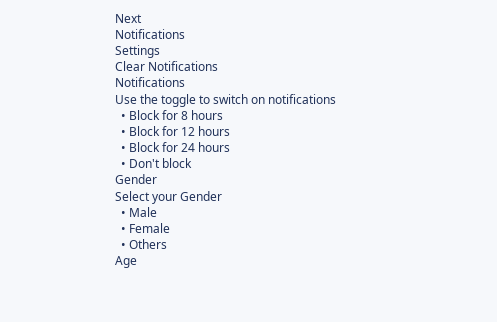Next
Notifications
Settings
Clear Notifications
Notifications
Use the toggle to switch on notifications
  • Block for 8 hours
  • Block for 12 hours
  • Block for 24 hours
  • Don't block
Gender
Select your Gender
  • Male
  • Female
  • Others
Age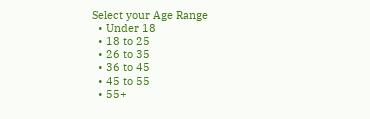Select your Age Range
  • Under 18
  • 18 to 25
  • 26 to 35
  • 36 to 45
  • 45 to 55
  • 55+